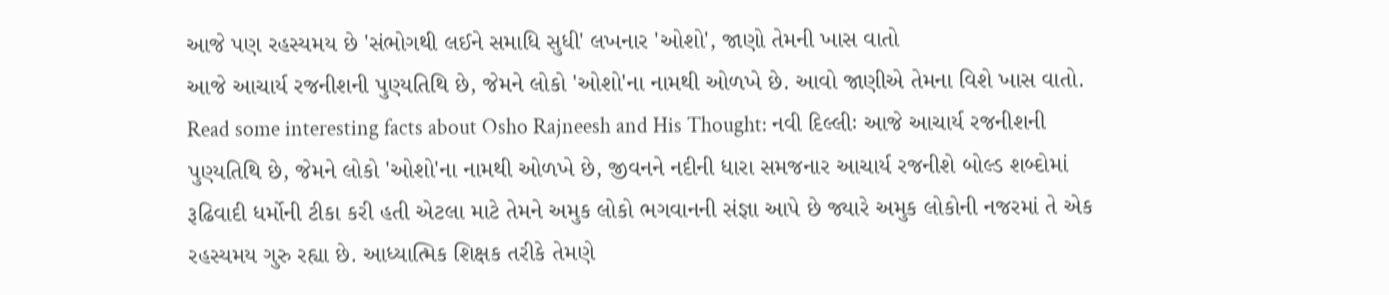આજે પણ રહસ્યમય છે 'સંભોગથી લઈને સમાધિ સુધી' લખનાર 'ઓશો', જાણો તેમની ખાસ વાતો
આજે આચાર્ય રજનીશની પુણ્યતિથિ છે, જેમને લોકો 'ઓશો'ના નામથી ઓળખે છે. આવો જાણીએ તેમના વિશે ખાસ વાતો.
Read some interesting facts about Osho Rajneesh and His Thought: નવી દિલ્લીઃ આજે આચાર્ય રજનીશની પુણ્યતિથિ છે, જેમને લોકો 'ઓશો'ના નામથી ઓળખે છે, જીવનને નદીની ધારા સમજનાર આચાર્ય રજનીશે બોલ્ડ શબ્દોમાં રૂઢિવાદી ધર્મોની ટીકા કરી હતી એટલા માટે તેમને અમુક લોકો ભગવાનની સંજ્ઞા આપે છે જ્યારે અમુક લોકોની નજરમાં તે એક રહસ્યમય ગુરુ રહ્યા છે. આધ્યાત્મિક શિક્ષક તરીકે તેમણે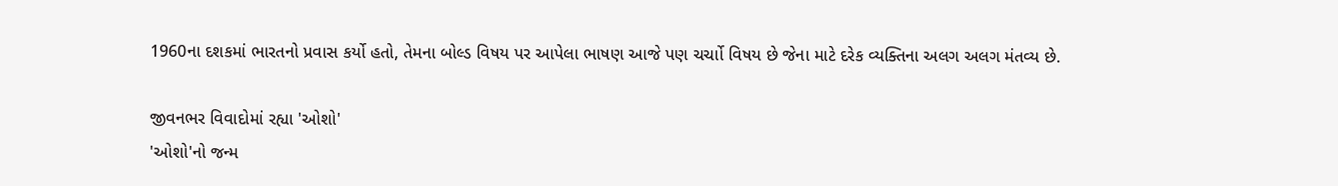1960ના દશકમાં ભારતનો પ્રવાસ કર્યો હતો, તેમના બોલ્ડ વિષય પર આપેલા ભાષણ આજે પણ ચર્ચાો વિષય છે જેના માટે દરેક વ્યક્તિના અલગ અલગ મંતવ્ય છે.

જીવનભર વિવાદોમાં રહ્યા 'ઓશો'
'ઓશો'નો જન્મ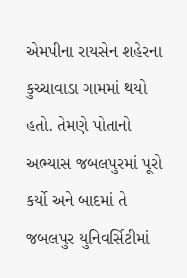એમપીના રાયસેન શહેરના કુચ્ચાવાડા ગામમાં થયો હતો. તેમણે પોતાનો અભ્યાસ જબલપુરમાં પૂરો કર્યો અને બાદમાં તે જબલપુર યુનિવર્સિટીમાં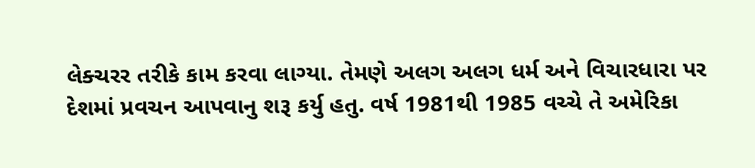લેક્ચરર તરીકે કામ કરવા લાગ્યા. તેમણે અલગ અલગ ધર્મ અને વિચારધારા પર દેશમાં પ્રવચન આપવાનુ શરૂ કર્યુ હતુ. વર્ષ 1981થી 1985 વચ્ચે તે અમેરિકા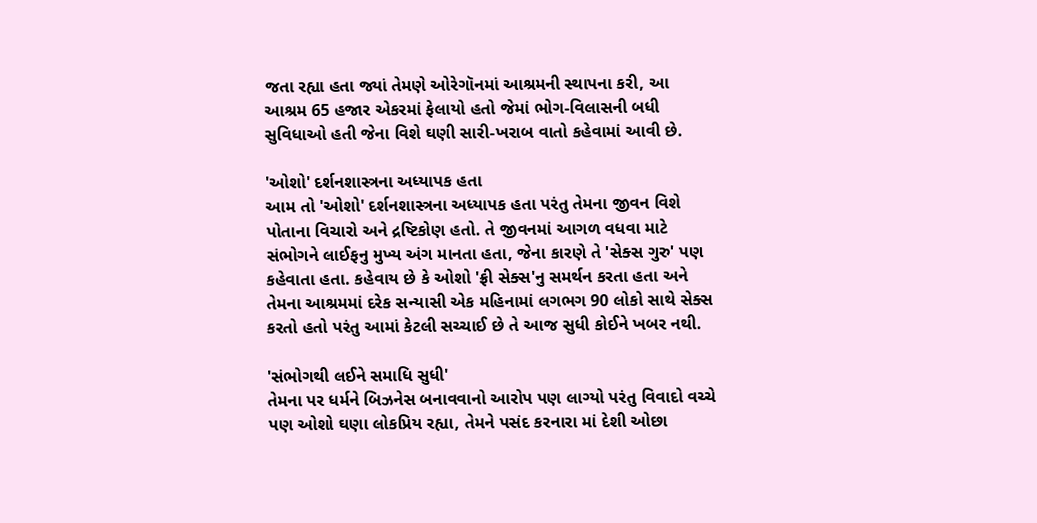જતા રહ્યા હતા જ્યાં તેમણે ઓરેગૉનમાં આશ્રમની સ્થાપના કરી, આ આશ્રમ 65 હજાર એકરમાં ફેલાયો હતો જેમાં ભોગ-વિલાસની બધી સુવિધાઓ હતી જેના વિશે ઘણી સારી-ખરાબ વાતો કહેવામાં આવી છે.

'ઓશો' દર્શનશાસ્ત્રના અધ્યાપક હતા
આમ તો 'ઓશો' દર્શનશાસ્ત્રના અધ્યાપક હતા પરંતુ તેમના જીવન વિશે પોતાના વિચારો અને દ્રષ્ટિકોણ હતો. તે જીવનમાં આગળ વધવા માટે સંભોગને લાઈફનુ મુખ્ય અંગ માનતા હતા, જેના કારણે તે 'સેક્સ ગુરુ' પણ કહેવાતા હતા. કહેવાય છે કે ઓશો 'ફ્રી સેક્સ'નુ સમર્થન કરતા હતા અને તેમના આશ્રમમાં દરેક સન્યાસી એક મહિનામાં લગભગ 90 લોકો સાથે સેક્સ કરતો હતો પરંતુ આમાં કેટલી સચ્ચાઈ છે તે આજ સુધી કોઈને ખબર નથી.

'સંભોગથી લઈને સમાધિ સુધી'
તેમના પર ધર્મને બિઝનેસ બનાવવાનો આરોપ પણ લાગ્યો પરંતુ વિવાદો વચ્ચે પણ ઓશો ઘણા લોકપ્રિય રહ્યા, તેમને પસંદ કરનારા માં દેશી ઓછા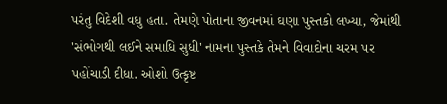પરંતુ વિદેશી વધુ હતા. તેમણે પોતાના જીવનમાં ઘણા પુસ્તકો લખ્યા, જેમાંથી 'સંભોગથી લઈને સમાધિ સુધી' નામના પુસ્તકે તેમને વિવાદોના ચરમ પર પહોંચાડી દીધા. ઓશો ઉત્કૃષ્ટ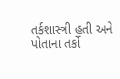તર્કશાસ્ત્રી હતી અને પોતાના તર્કો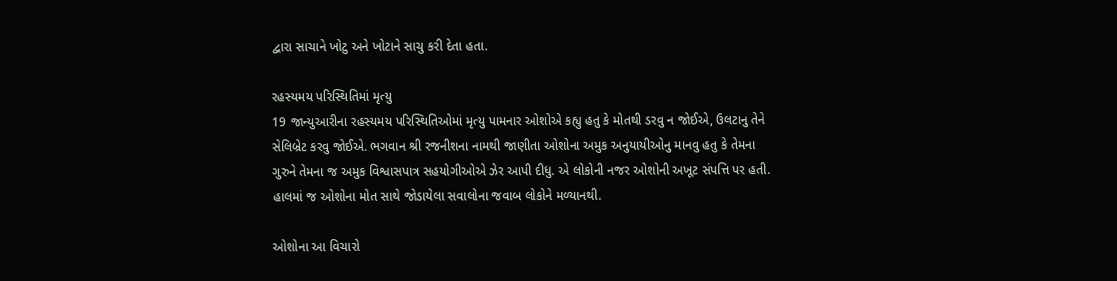દ્વારા સાચાને ખોટુ અને ખોટાને સાચુ કરી દેતા હતા.

રહસ્યમય પરિસ્થિતિમાં મૃત્યુ
19 જાન્યુઆરીના રહસ્યમય પરિસ્થિતિઓમાં મૃત્યુ પામનાર ઓશોએ કહ્યુ હતુ કે મોતથી ડરવુ ન જોઈએ, ઉલટાનુ તેને સેલિબ્રેટ કરવુ જોઈએ. ભગવાન શ્રી રજનીશના નામથી જાણીતા ઓશોના અમુક અનુયાયીઓનુ માનવુ હતુ કે તેમના ગુરુને તેમના જ અમુક વિશ્વાસપાત્ર સહયોગીઓએ ઝેર આપી દીધુ. એ લોકોની નજર ઓશોની અખૂટ સંપત્તિ પર હતી. હાલમાં જ ઓશોના મોત સાથે જોડાયેલા સવાલોના જવાબ લોકોને મળ્યાનથી.

ઓશોના આ વિચારો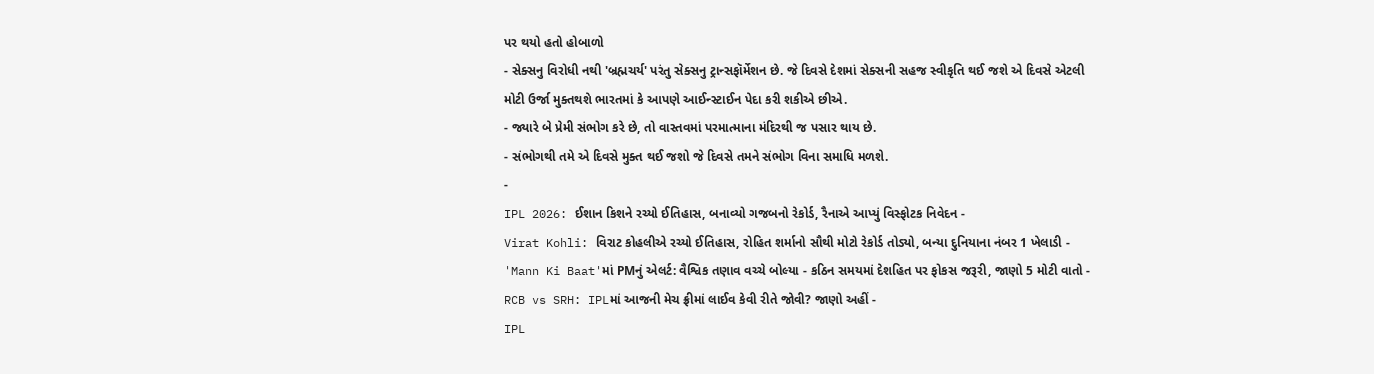પર થયો હતો હોબાળો
- સેક્સનુ વિરોધી નથી 'બ્રહ્મચર્ય' પરંતુ સેક્સનુ ટ્રાન્સફૉર્મેશન છે. જે દિવસે દેશમાં સેક્સની સહજ સ્વીકૃતિ થઈ જશે એ દિવસે એટલી મોટી ઉર્જા મુક્તથશે ભારતમાં કે આપણે આઈન્સ્ટાઈન પેદા કરી શકીએ છીએ.
- જ્યારે બે પ્રેમી સંભોગ કરે છે, તો વાસ્તવમાં પરમાત્માના મંદિરથી જ પસાર થાય છે.
- સંભોગથી તમે એ દિવસે મુક્ત થઈ જશો જે દિવસે તમને સંભોગ વિના સમાધિ મળશે.
-
IPL 2026: ઈશાન કિશને રચ્યો ઈતિહાસ, બનાવ્યો ગજબનો રેકોર્ડ, રૈનાએ આપ્યું વિસ્ફોટક નિવેદન -
Virat Kohli: વિરાટ કોહલીએ રચ્યો ઈતિહાસ, રોહિત શર્માનો સૌથી મોટો રેકોર્ડ તોડ્યો, બન્યા દુનિયાના નંબર 1 ખેલાડી -
'Mann Ki Baat'માં PMનું એલર્ટ: વૈશ્વિક તણાવ વચ્ચે બોલ્યા - કઠિન સમયમાં દેશહિત પર ફોકસ જરૂરી, જાણો 5 મોટી વાતો -
RCB vs SRH: IPLમાં આજની મેચ ફ્રીમાં લાઈવ કેવી રીતે જોવી? જાણો અહીં -
IPL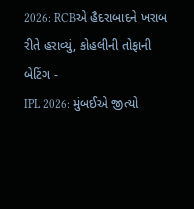2026: RCBએ હૈદરાબાદને ખરાબ રીતે હરાવ્યું, કોહલીની તોફાની બેટિંગ -
IPL 2026: મુંબઈએ જીત્યો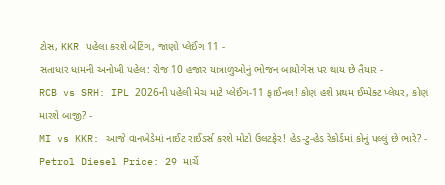ટોસ, KKR પહેલા કરશે બેટિંગ, જાણો પ્લેઈંગ 11 -
સતાધાર ધામની અનોખી પહેલ: રોજ 10 હજાર યાત્રાળુઓનું ભોજન બાયોગેસ પર થાય છે તૈયાર -
RCB vs SRH: IPL 2026ની પહેલી મેચ માટે પ્લેઈંગ-11 ફાઈનલ! કોણ હશે પ્રથમ ઈમ્પેક્ટ પ્લેયર, કોણ મારશે બાજી? -
MI vs KKR: આજે વાનખેડેમાં નાઈટ રાઈડર્સ કરશે મોટો ઉલટફેર! હેડ-ટુ-હેડ રેકોર્ડમાં કોનું પલ્લું છે ભારે? -
Petrol Diesel Price: 29 માર્ચે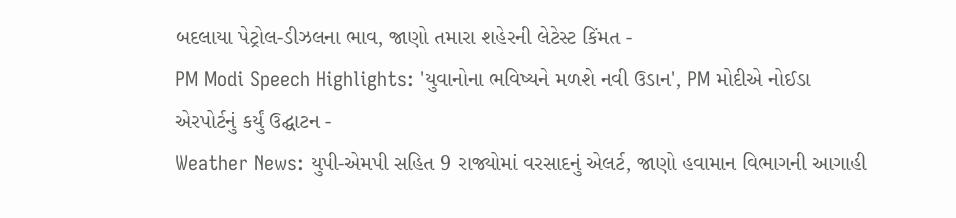બદલાયા પેટ્રોલ-ડીઝલના ભાવ, જાણો તમારા શહેરની લેટેસ્ટ કિંમત -
PM Modi Speech Highlights: 'યુવાનોના ભવિષ્યને મળશે નવી ઉડાન', PM મોદીએ નોઈડા એરપોર્ટનું કર્યું ઉદ્ઘાટન -
Weather News: યુપી-એમપી સહિત 9 રાજ્યોમાં વરસાદનું એલર્ટ, જાણો હવામાન વિભાગની આગાહી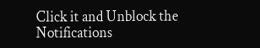Click it and Unblock the Notifications